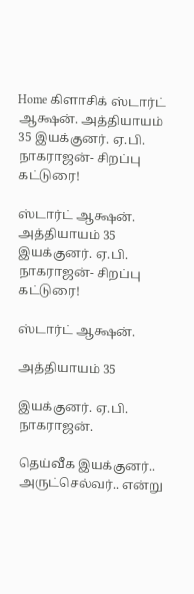Home கிளாசிக் ஸ்டார்ட் ஆக்ஷன். அத்தியாயம் 35 இயக்குனர். ஏ.பி. நாகராஜன்- சிறப்பு கட்டுரை!

ஸ்டார்ட் ஆக்ஷன். அத்தியாயம் 35 இயக்குனர். ஏ.பி. நாகராஜன்- சிறப்பு கட்டுரை!

ஸ்டார்ட் ஆக்ஷன்.

அத்தியாயம் 35

இயக்குனர். ஏ.பி. நாகராஜன்.

தெய்வீக இயக்குனர்.. அருட்செல்வர்.. என்று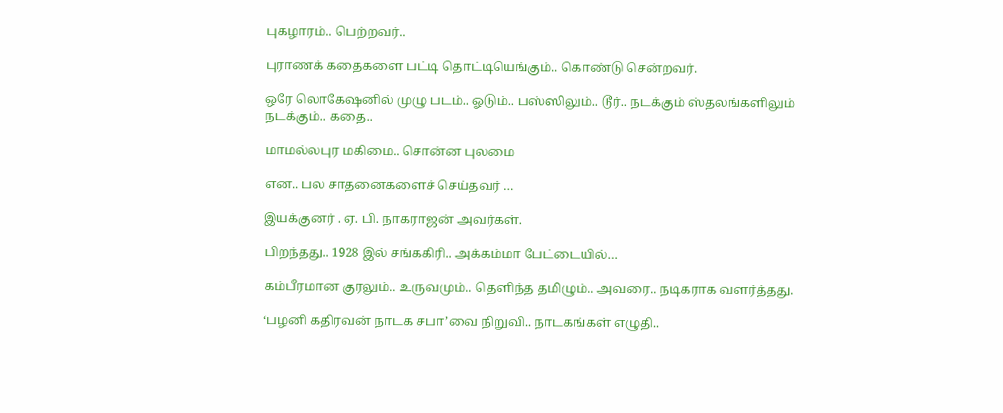புகழாரம்.. பெற்றவர்..

புராணக் கதைகளை பட்டி தொட்டியெங்கும்.. கொண்டு சென்றவர்.

ஒரே லொகேஷனில் முழு படம்.. ஓடும்.. பஸ்ஸிலும்.. டூர்.. நடக்கும் ஸ்தலங்களிலும் நடக்கும்.. கதை..

மாமல்லபுர மகிமை.. சொன்ன புலமை

என.. பல சாதனைகளைச் செய்தவர் …

இயக்குனர் . ஏ. பி. நாகராஜன் அவர்கள்.

பிறந்தது.. 1928 இல் சங்ககிரி.. அக்கம்மா பேட்டையில்…

கம்பீரமான குரலும்.. உருவமும்.. தெளிந்த தமிழும்.. அவரை.. நடிகராக வளர்த்தது.

‘பழனி கதிரவன் நாடக சபா’வை நிறுவி.. நாடகங்கள் எழுதி..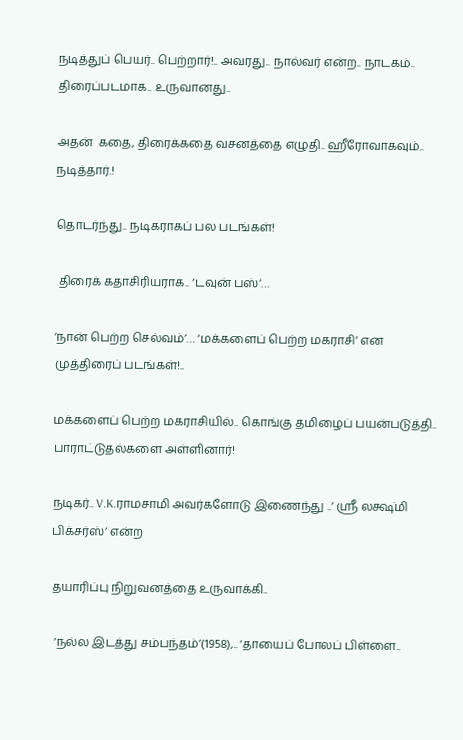நடித்துப் பெயர்.. பெற்றார்!.. அவரது.. நால்வர் என்ற.. நாடகம்.. திரைப்படமாக.. உருவானது..

அதன்  கதை, திரைக்கதை வசனத்தை எழுதி.. ஹீரோவாகவும்.. நடித்தார்.!

தொடர்ந்து.. நடிகராகப் பல படங்கள்!

 திரைக் கதாசிரியராக.. ‘டவுன் பஸ்’…

‘நான் பெற்ற செல்வம்’… ‘மக்களைப் பெற்ற மகராசி’ என முத்திரைப் படங்கள்!..

மக்களைப் பெற்ற மகராசியில்.. கொங்கு தமிழைப் பயன்படுத்தி.. பாராட்டுதல்களை அள்ளினார்!

நடிகர்.. V.K.ராமசாமி அவர்களோடு இணைந்து ..’ ஶ்ரீ லக்ஷ்மி பிக்சர்ஸ்’ என்ற

தயாரிப்பு நிறுவனத்தை உருவாக்கி..

 ‘நல்ல இடத்து சம்பந்தம்’(1958),.. ‘தாயைப் போலப் பிள்ளை..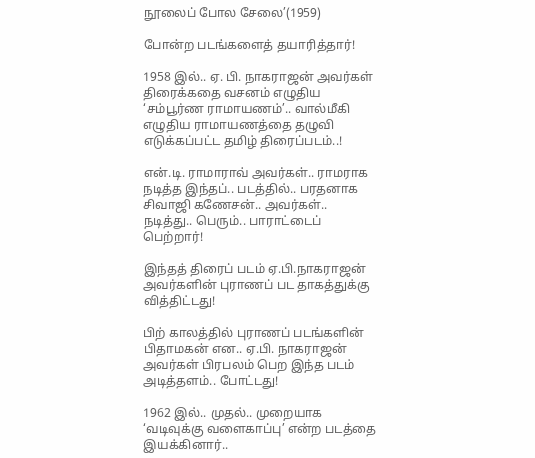நூலைப் போல சேலை’(1959)

போன்ற படங்களைத் தயாரித்தார்!

1958 இல்.. ஏ. பி. நாகராஜன் அவர்கள் திரைக்கதை வசனம் எழுதிய ‘சம்பூர்ண ராமாயணம்’.. வால்மீகி எழுதிய ராமாயணத்தை தழுவி எடுக்கப்பட்ட தமிழ் திரைப்படம்..!

என்.டி. ராமாராவ் அவர்கள்.. ராமராக நடித்த இந்தப்.. படத்தில்.. பரதனாக சிவாஜி கணேசன்.. அவர்கள்.. நடித்து.. பெரும்.. பாராட்டைப் பெற்றார்!

இந்தத் திரைப் படம் ஏ.பி.நாகராஜன் அவர்களின் புராணப் பட தாகத்துக்கு வித்திட்டது!

பிற் காலத்தில் புராணப் படங்களின் பிதாமகன் என.. ஏ.பி. நாகராஜன் அவர்கள் பிரபலம் பெற இந்த படம் அடித்தளம்.. போட்டது!

1962 இல்.. முதல்.. முறையாக ‘வடிவுக்கு வளைகாப்பு’ என்ற படத்தை இயக்கினார்..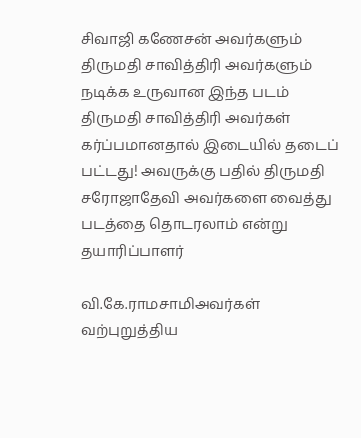சிவாஜி கணேசன் அவர்களும் திருமதி சாவித்திரி அவர்களும் நடிக்க உருவான இந்த படம் திருமதி சாவித்திரி அவர்கள் கர்ப்பமானதால் இடையில் தடைப் பட்டது! அவருக்கு பதில் திருமதி சரோஜாதேவி அவர்களை வைத்து படத்தை தொடரலாம் என்று தயாரிப்பாளர்

வி.கே.ராமசாமிஅவர்கள் வற்புறுத்திய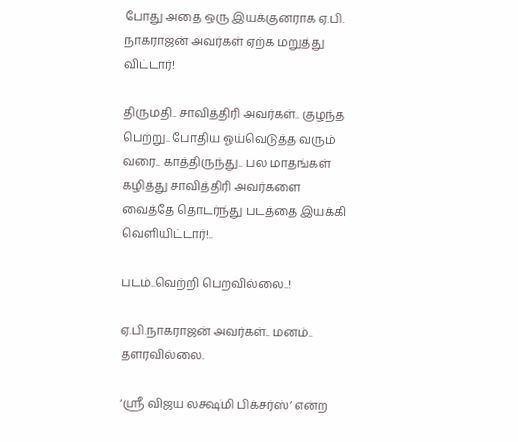போது அதை ஒரு இயக்குனராக ஏ.பி. நாகராஜன் அவர்கள் ஏற்க மறுத்து விட்டார்!

திருமதி.. சாவித்திரி அவர்கள்.. குழந்த பெற்று.. போதிய ஓய்வெடுத்த வரும் வரை.. காத்திருந்து.. பல மாதங்கள் கழித்து சாவித்திரி அவர்களை வைத்தே தொடர்ந்து படத்தை இயக்கி வெளியிட்டார்!..

படம்..வெற்றி பெறவில்லை..!

ஏ.பி.நாகராஜன் அவர்கள்.. மனம்.. தளரவில்லை.

‘ஶ்ரீ விஜய லக்ஷ்மி பிக்சர்ஸ்’ என்ற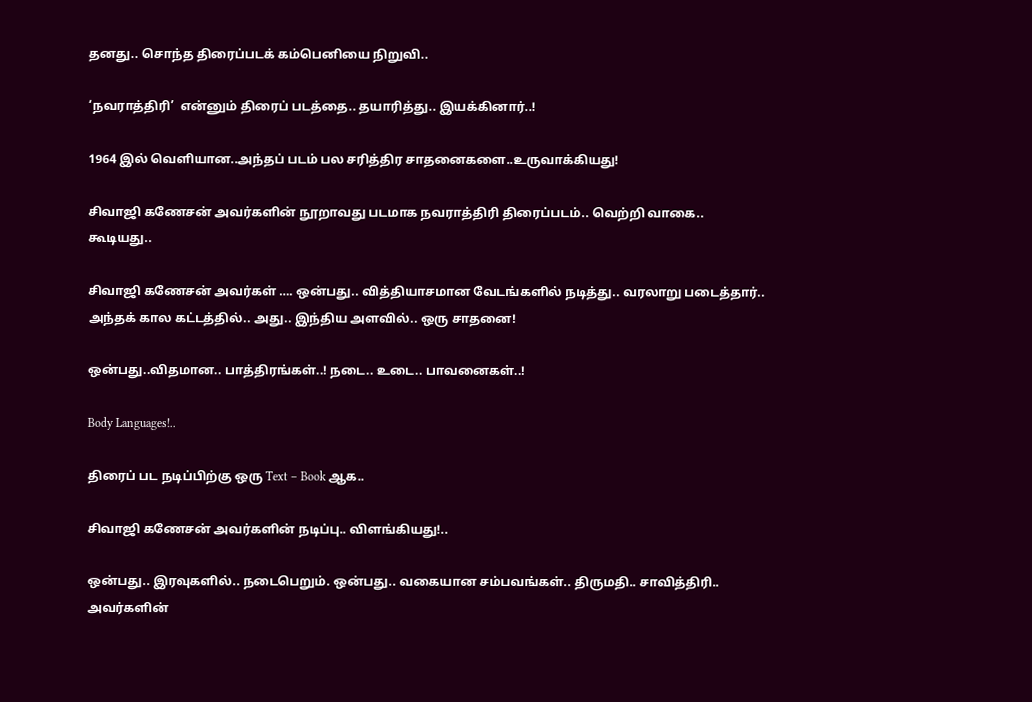தனது.. சொந்த திரைப்படக் கம்பெனியை நிறுவி..

‘நவராத்திரி’  என்னும் திரைப் படத்தை.. தயாரித்து.. இயக்கினார்..!

1964 இல் வெளியான..அந்தப் படம் பல சரித்திர சாதனைகளை..உருவாக்கியது!

சிவாஜி கணேசன் அவர்களின் நூறாவது படமாக நவராத்திரி திரைப்படம்.. வெற்றி வாகை.. கூடியது..

சிவாஜி கணேசன் அவர்கள் …. ஒன்பது.. வித்தியாசமான வேடங்களில் நடித்து.. வரலாறு படைத்தார்.. அந்தக் கால கட்டத்தில்.. அது.. இந்திய அளவில்.. ஒரு சாதனை!

ஒன்பது..விதமான.. பாத்திரங்கள்..! நடை.. உடை.. பாவனைகள்..!

Body Languages!..

திரைப் பட நடிப்பிற்கு ஒரு Text – Book ஆக..

சிவாஜி கணேசன் அவர்களின் நடிப்பு.. விளங்கியது!..

ஒன்பது.. இரவுகளில்.. நடைபெறும். ஒன்பது.. வகையான சம்பவங்கள்.. திருமதி.. சாவித்திரி.. அவர்களின்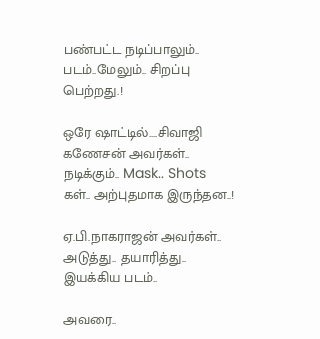பண்பட்ட நடிப்பாலும்..  படம்..மேலும்.. சிறப்பு பெற்றது.!

ஒரே ஷாட்டில்….சிவாஜி கணேசன் அவர்கள்.. நடிக்கும்.. Mask.. Shots கள்.. அற்புதமாக இருந்தன..!

ஏ.பி.நாகராஜன் அவர்கள்.. அடுத்து.. தயாரித்து.. இயக்கிய படம்..

அவரை..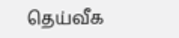தெய்வீக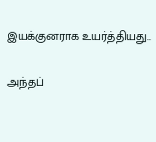இயக்குனராக உயர்த்தியது..

அந்தப்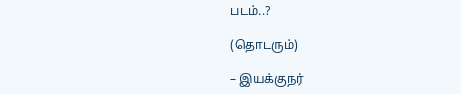படம்..?

(தொடரும்)

– இயக்குநர்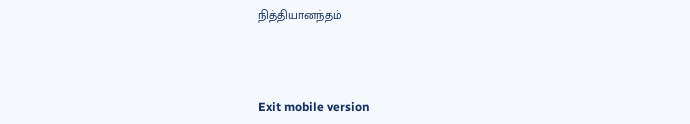நித்தியானந்தம்



Exit mobile version